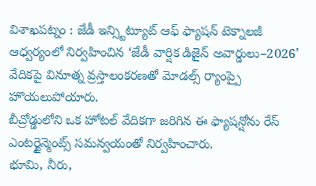విశాఖపట్నం : జేడీ ఇన్స్టిట్యూట్ ఆఫ్ ఫ్యాషన్ టెక్నాలజీ ఆధ్వర్యంలో నిర్వహించిన ‘జేడీ వార్షిక డిజైన్ అవార్డులు–2026’ వేదికపై వినూత్న వ్రస్తాలంకరణతో మోడల్స్ ర్యాంప్పై హొయలుపోయారు.
బీచ్రోడ్డులోని ఒక హోటల్ వేదికగా జరిగిన ఈ ఫ్యాషన్షోను రేస్ ఎంటర్టైన్మెంట్స్ సమన్వయంతో నిర్వహించారు.
భూమి, నీరు,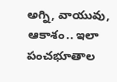అగ్ని, వాయువు, ఆకాశం.. ఇలా పంచభూతాల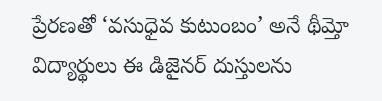ప్రేరణతో ‘వసుధైవ కుటుంబం’ అనే థీమ్తో విద్యార్థులు ఈ డిజైనర్ దుస్తులను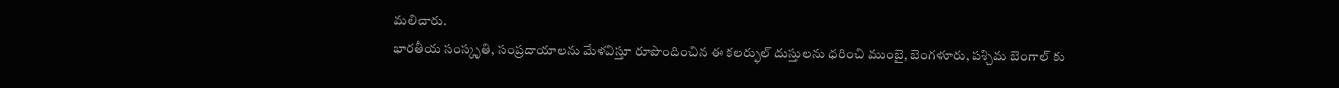మలిచారు.
భారతీయ సంస్కృతి, సంప్రదాయాలను మేళవిస్తూ రూపొందించిన ఈ కలర్ఫుల్ దుస్తులను ధరించి ముంబై, బెంగళూరు, పశ్చిమ బెంగాల్ కు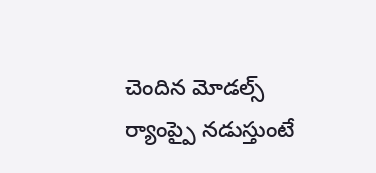చెందిన మోడల్స్ ర్యాంప్పై నడుస్తుంటే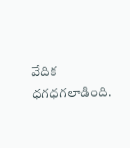వేదిక ధగధగలాడింది.